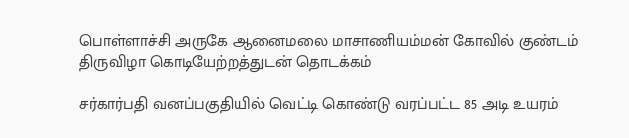பொள்ளாச்சி அருகே ஆனைமலை மாசாணியம்மன் கோவில் குண்டம் திருவிழா கொடியேற்றத்துடன் தொடக்கம்

சர்கார்பதி வனப்பகுதியில் வெட்டி கொண்டு வரப்பட்ட 85 அடி உயரம்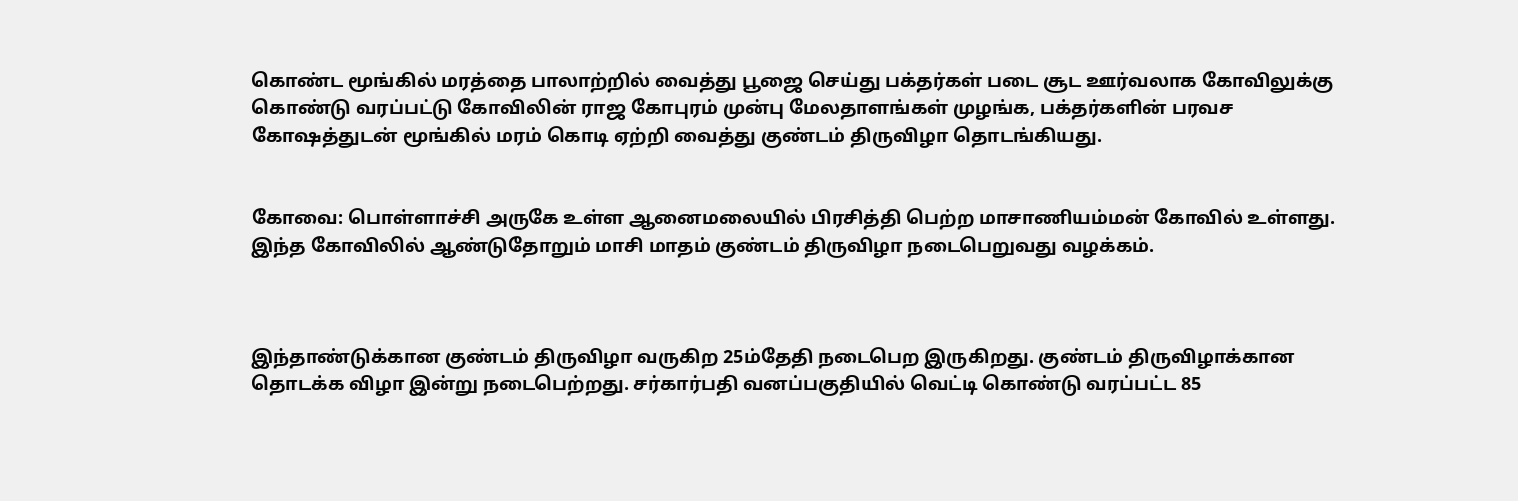கொண்ட மூங்கில் மரத்தை பாலாற்றில் வைத்து பூஜை செய்து பக்தர்கள் படை சூட ஊர்வலாக கோவிலுக்கு கொண்டு வரப்பட்டு கோவிலின் ராஜ கோபுரம் முன்பு மேலதாளங்கள் முழங்க, பக்தர்களின் பரவச கோஷத்துடன் மூங்கில் மரம் கொடி ஏற்றி வைத்து குண்டம் திருவிழா தொடங்கியது.


கோவை: பொள்ளாச்சி அருகே உள்ள ஆனைமலையில் பிரசித்தி பெற்ற மாசாணியம்மன் கோவில் உள்ளது. இந்த கோவிலில் ஆண்டுதோறும் மாசி மாதம் குண்டம் திருவிழா நடைபெறுவது வழக்கம்.



இந்தாண்டுக்கான குண்டம் திருவிழா வருகிற 25ம்தேதி நடைபெற இருகிறது. குண்டம் திருவிழாக்கான தொடக்க விழா இன்று நடைபெற்றது. சர்கார்பதி வனப்பகுதியில் வெட்டி கொண்டு வரப்பட்ட 85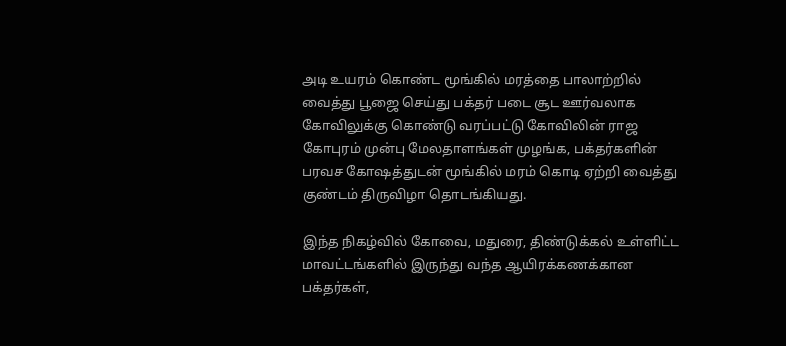அடி உயரம் கொண்ட மூங்கில் மரத்தை பாலாற்றில் வைத்து பூஜை செய்து பக்தர் படை சூட ஊர்வலாக கோவிலுக்கு கொண்டு வரப்பட்டு கோவிலின் ராஜ கோபுரம் முன்பு மேலதாளங்கள் முழங்க, பக்தர்களின் பரவச கோஷத்துடன் மூங்கில் மரம் கொடி ஏற்றி வைத்து குண்டம் திருவிழா தொடங்கியது.

இந்த நிகழ்வில் கோவை, மதுரை, திண்டுக்கல் உள்ளிட்ட மாவட்டங்களில் இருந்து வந்த ஆயிரக்கணக்கான பக்தர்கள்,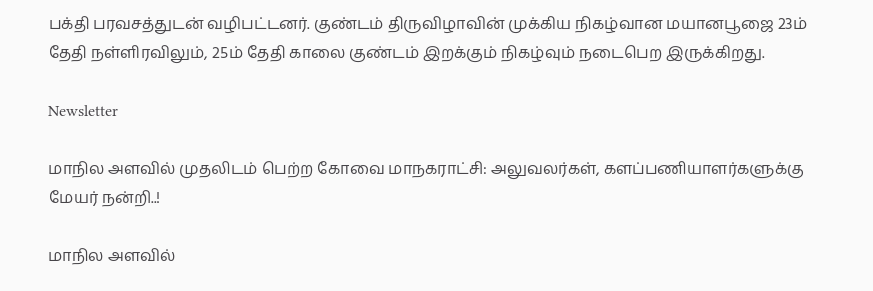பக்தி பரவசத்துடன் வழிபட்டனர். குண்டம் திருவிழாவின் முக்கிய நிகழ்வான மயானபூஜை 23ம் தேதி நள்ளிரவிலும், 25ம் தேதி காலை குண்டம் இறக்கும் நிகழ்வும் நடைபெற இருக்கிறது.

Newsletter

மாநில அளவில் முதலிடம் பெற்ற கோவை மாநகராட்சி: அலுவலர்கள், களப்பணியாளர்களுக்கு மேயர் நன்றி..!

மாநில அளவில்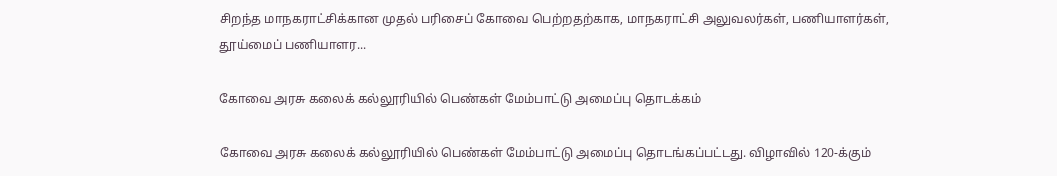சிறந்த மாநகராட்சிக்கான முதல் பரிசைப் கோவை பெற்றதற்காக, மாநகராட்சி அலுவலர்கள், பணியாளர்கள், தூய்மைப் பணியாளர...

கோவை அரசு கலைக் கல்லூரியில் பெண்கள் மேம்பாட்டு அமைப்பு தொடக்கம்

கோவை அரசு கலைக் கல்லூரியில் பெண்கள் மேம்பாட்டு அமைப்பு தொடங்கப்பட்டது. விழாவில் 120-க்கும்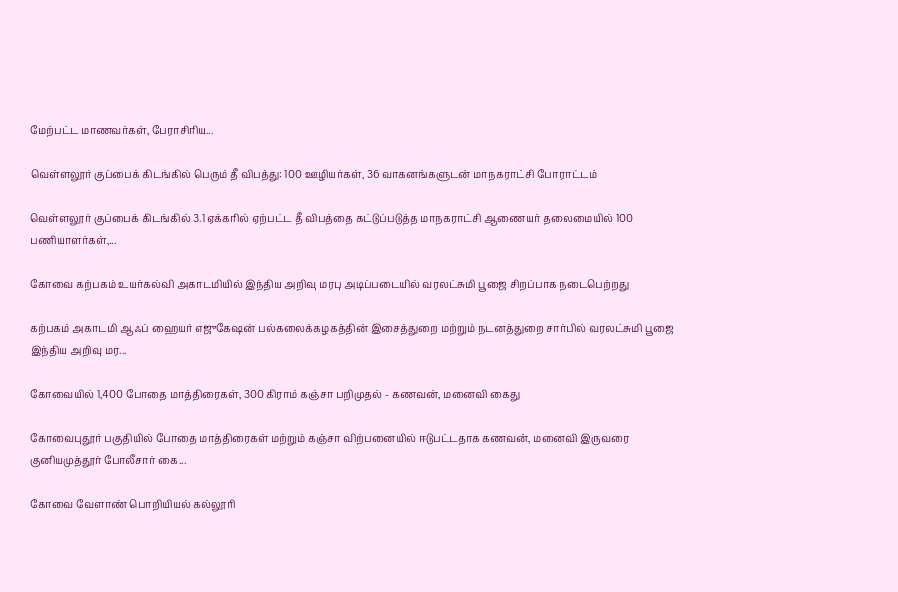மேற்பட்ட மாணவர்கள், பேராசிரிய...

வெள்ளலூர் குப்பைக் கிடங்கில் பெரும் தீ விபத்து: 100 ஊழியர்கள், 36 வாகனங்களுடன் மாநகராட்சி போராட்டம்

வெள்ளலூர் குப்பைக் கிடங்கில் 3.1 ஏக்கரில் ஏற்பட்ட தீ விபத்தை கட்டுப்படுத்த மாநகராட்சி ஆணையர் தலைமையில் 100 பணியாளர்கள்,...

கோவை கற்பகம் உயர்கல்வி அகாடமியில் இந்திய அறிவு மரபு அடிப்படையில் வரலட்சுமி பூஜை சிறப்பாக நடைபெற்றது

கற்பகம் அகாடமி ஆஃப் ஹையர் எஜுகேஷன் பல்கலைக்கழகத்தின் இசைத்துறை மற்றும் நடனத்துறை சார்பில் வரலட்சுமி பூஜை இந்திய அறிவு மர...

கோவையில் 1,400 போதை மாத்திரைகள், 300 கிராம் கஞ்சா பறிமுதல் - கணவன், மனைவி கைது

கோவைபுதூர் பகுதியில் போதை மாத்திரைகள் மற்றும் கஞ்சா விற்பனையில் ஈடுபட்டதாக கணவன், மனைவி இருவரை குனியமுத்தூர் போலீசார் கை...

கோவை வேளாண் பொறியியல் கல்லூரி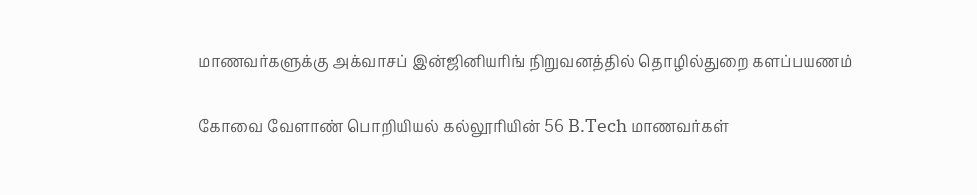மாணவர்களுக்கு அக்வாசப் இன்ஜினியரிங் நிறுவனத்தில் தொழில்துறை களப்பயணம்

கோவை வேளாண் பொறியியல் கல்லூரியின் 56 B.Tech மாணவர்கள்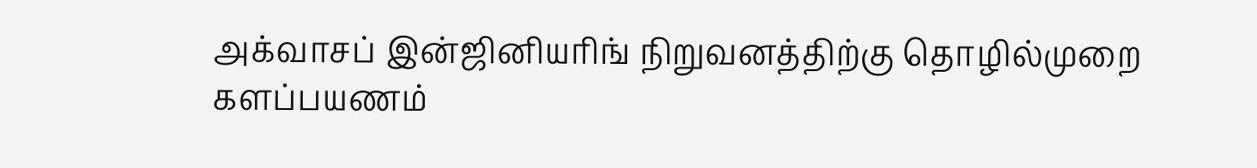அக்வாசப் இன்ஜினியரிங் நிறுவனத்திற்கு தொழில்முறை களப்பயணம்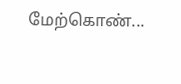மேற்கொண்...